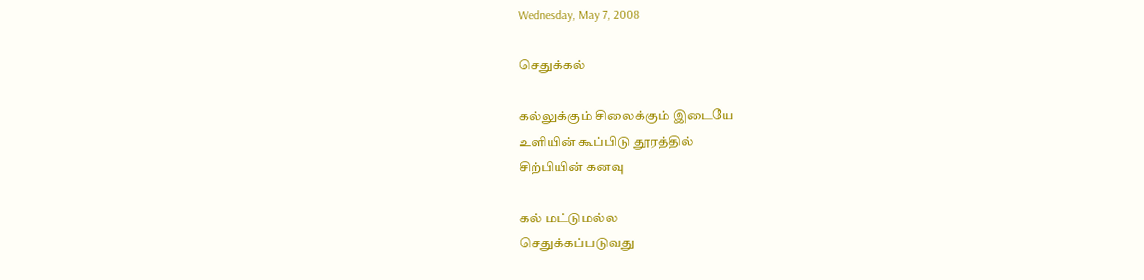Wednesday, May 7, 2008

செதுக்கல்

கல்லுக்கும் சிலைக்கும் இடையே
உளியின் கூப்பிடு தூரத்தில்
சிற்பியின் கனவு

கல் மட்டுமல்ல
செதுக்கப்படுவது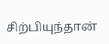சிற்பியுந்தான்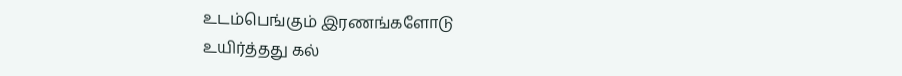உடம்பெங்கும் இரணங்களோடு
உயிர்த்தது கல்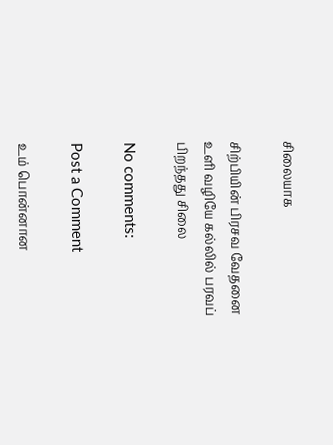சிலையாக

சிற்பியின் பிரசவ வேதனை
உளி வழியே கல்லில் பரவப்
பிறந்தது சிலை

No comments:

Post a Comment

உம் பொன்னான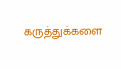கருத்துக்களை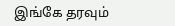இங்கே தரவும்